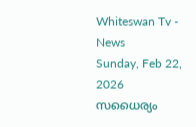Whiteswan Tv - News
Sunday, Feb 22, 2026
സധൈര്യം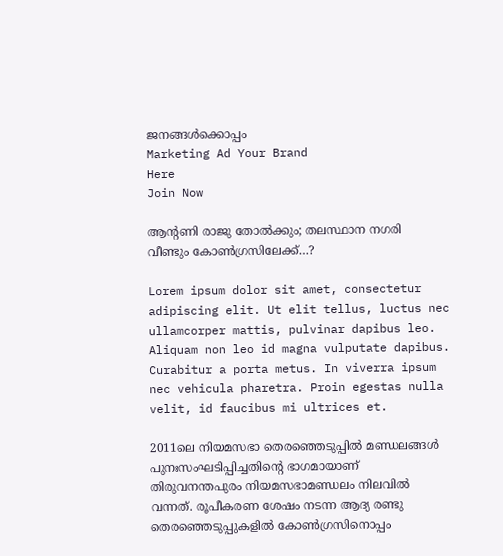ജനങ്ങൾക്കൊപ്പം
Marketing Ad Your Brand
Here
Join Now

ആന്റണി രാജു തോൽക്കും; തലസ്ഥാന നഗരി വീണ്ടും കോൺഗ്രസിലേക്ക്…?

Lorem ipsum dolor sit amet, consectetur adipiscing elit. Ut elit tellus, luctus nec ullamcorper mattis, pulvinar dapibus leo. Aliquam non leo id magna vulputate dapibus. Curabitur a porta metus. In viverra ipsum nec vehicula pharetra. Proin egestas nulla velit, id faucibus mi ultrices et.

2011ലെ നിയമസഭാ തെരഞ്ഞെടുപ്പിൽ മണ്ഡലങ്ങൾ പുനഃസംഘടിപ്പിച്ചതിന്റെ ഭാഗമായാണ് തിരുവനന്തപുരം നിയമസഭാമണ്ഡലം നിലവിൽ വന്നത്. രൂപീകരണ ശേഷം നടന്ന ആദ്യ രണ്ടു തെരഞ്ഞെടുപ്പുകളിൽ കോൺഗ്രസിനൊപ്പം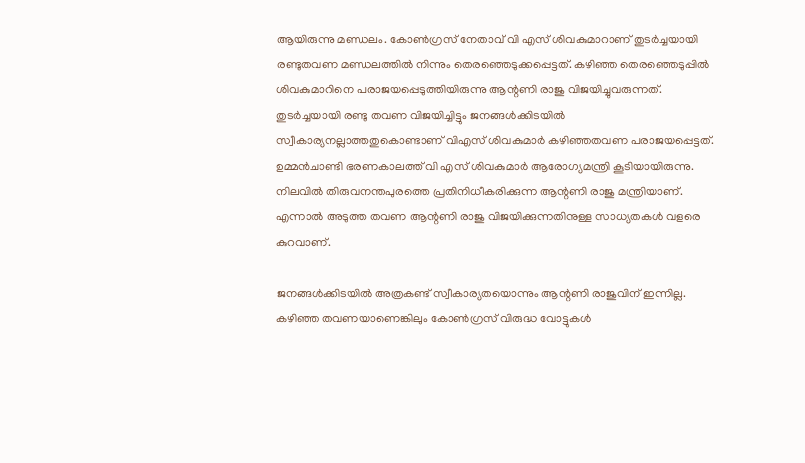ആയിരുന്നു മണ്ഡലം. കോൺഗ്രസ് നേതാവ് വി എസ് ശിവകുമാറാണ് തുടർച്ചയായി രണ്ടുതവണ മണ്ഡലത്തിൽ നിന്നും തെരഞ്ഞെടുക്കപ്പെട്ടത്. കഴിഞ്ഞ തെരഞ്ഞെടുപ്പിൽ ശിവകുമാറിനെ പരാജയപ്പെടുത്തിയിരുന്നു ആന്റണി രാജു വിജയിച്ചുവരുന്നത്. തുടർച്ചയായി രണ്ടു തവണ വിജയിച്ചിട്ടും ജനങ്ങൾക്കിടയിൽ സ്വീകാര്യനല്ലാത്തതുകൊണ്ടാണ് വിഎസ് ശിവകുമാർ കഴിഞ്ഞതവണ പരാജയപ്പെട്ടത്. ഉമ്മൻചാണ്ടി ഭരണകാലത്ത് വി എസ് ശിവകുമാർ ആരോഗ്യമന്ത്രി കൂടിയായിരുന്നു. നിലവിൽ തിരുവനന്തപുരത്തെ പ്രതിനിധീകരിക്കുന്ന ആന്റണി രാജു മന്ത്രിയാണ്. എന്നാൽ അടുത്ത തവണ ആന്റണി രാജു വിജയിക്കുന്നതിനുള്ള സാധ്യതകൾ വളരെ കുറവാണ്.

ജനങ്ങൾക്കിടയിൽ അത്രകണ്ട് സ്വീകാര്യതയൊന്നും ആന്റണി രാജുവിന് ഇന്നില്ല. കഴിഞ്ഞ തവണയാണെങ്കിലും കോൺഗ്രസ് വിരുദ്ധ വോട്ടുകൾ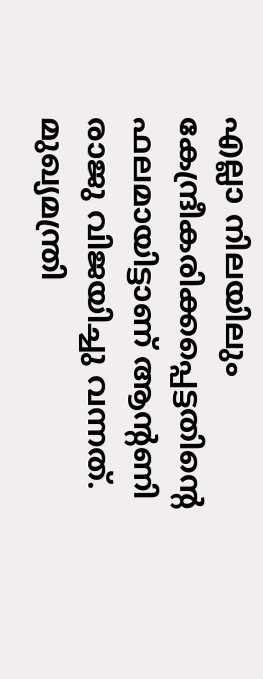എല്ലാ നിലയിലും കേന്ദ്രീകരിക്കപ്പെട്ടതിന്റെ ഫലമായിട്ടാണ് ആന്റണി രാജു വിജയിച്ചു വന്നത്. മുഖ്യമന്ത്രി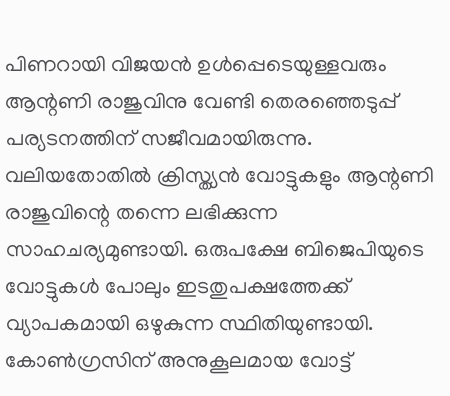പിണറായി വിജയൻ ഉൾപ്പെടെയുള്ളവരും ആന്റണി രാജുവിനു വേണ്ടി തെരഞ്ഞെടുപ്പ് പര്യടനത്തിന് സജീവമായിരുന്നു. വലിയതോതിൽ ക്രിസ്ത്യൻ വോട്ടുകളും ആന്റണി രാജുവിന്റെ തന്നെ ലഭിക്കുന്ന സാഹചര്യമുണ്ടായി. ഒരുപക്ഷേ ബിജെപിയുടെ വോട്ടുകൾ പോലും ഇടതുപക്ഷത്തേക്ക് വ്യാപകമായി ഒഴുകുന്ന സ്ഥിതിയുണ്ടായി. കോൺഗ്രസിന് അനുകൂലമായ വോട്ട്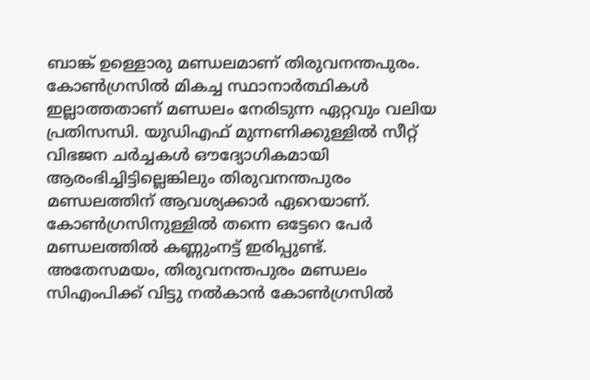ബാങ്ക് ഉള്ളൊരു മണ്ഡലമാണ് തിരുവനന്തപുരം. കോൺഗ്രസിൽ മികച്ച സ്ഥാനാർത്ഥികൾ ഇല്ലാത്തതാണ് മണ്ഡലം നേരിടുന്ന ഏറ്റവും വലിയ പ്രതിസന്ധി. യുഡിഎഫ് മുന്നണിക്കുള്ളിൽ സീറ്റ് വിഭജന ചർച്ചകൾ ഔദ്യോഗികമായി ആരംഭിച്ചിട്ടില്ലെങ്കിലും തിരുവനന്തപുരം മണ്ഡലത്തിന് ആവശ്യക്കാർ ഏറെയാണ്. കോൺഗ്രസിനുള്ളിൽ തന്നെ ഒട്ടേറെ പേർ മണ്ഡലത്തിൽ കണ്ണുംനട്ട് ഇരിപ്പുണ്ട്. അതേസമയം, തിരുവനന്തപുരം മണ്ഡലം സിഎംപിക്ക് വിട്ടു നൽകാന്‍ കോൺഗ്രസില്‍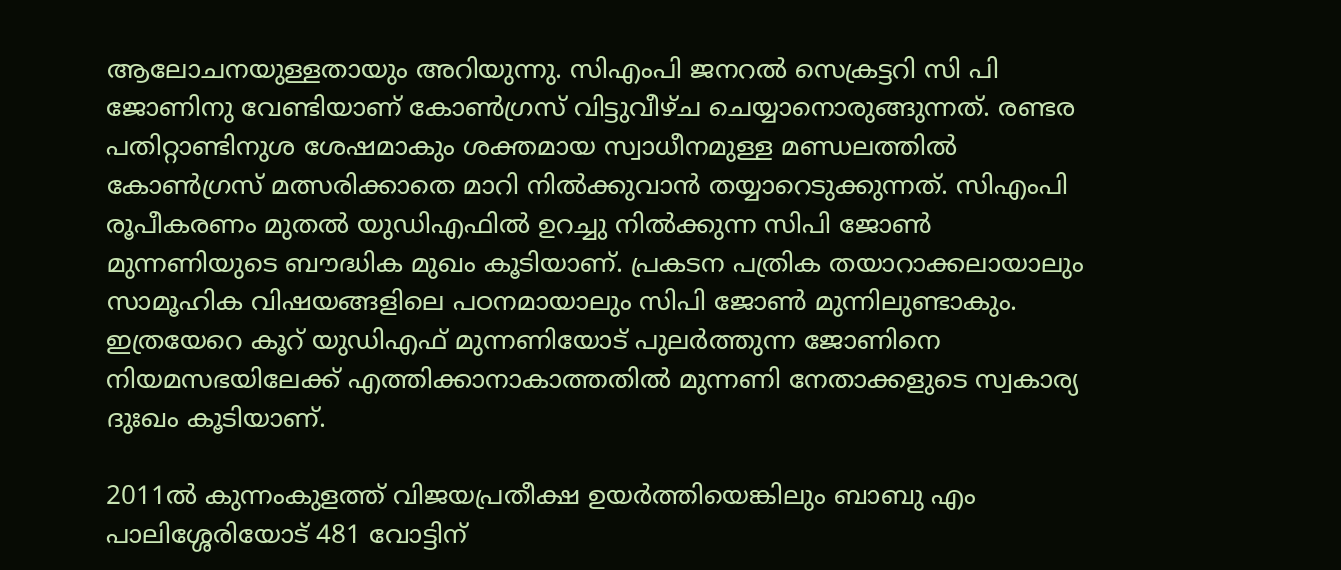ആലോചനയുള്ളതായും അറിയുന്നു. സിഎംപി ജനറൽ സെക്രട്ടറി സി പി ജോണിനു വേണ്ടിയാണ് കോൺഗ്രസ് വിട്ടുവീഴ്ച ചെയ്യാനൊരുങ്ങുന്നത്. രണ്ടര പതിറ്റാണ്ടിനുശ ശേഷമാകും ശക്തമായ സ്വാധീനമുള്ള മണ്ഡലത്തിൽ കോൺഗ്രസ് മത്സരിക്കാതെ മാറി നിൽക്കുവാൻ തയ്യാറെടുക്കുന്നത്. സിഎംപി രൂപീകരണം മുതൽ യുഡിഎഫിൽ ഉറച്ചു നില്‍ക്കുന്ന സിപി ജോൺ മുന്നണിയുടെ ബൗദ്ധിക മുഖം കൂടിയാണ്. പ്രകടന പത്രിക തയാറാക്കലായാലും സാമൂഹിക വിഷയങ്ങളിലെ പഠനമായാലും സിപി ജോൺ മുന്നിലുണ്ടാകും. ഇത്രയേറെ കൂറ് യുഡിഎഫ് മുന്നണിയോട് പുലർത്തുന്ന ജോണിനെ നിയമസഭയിലേക്ക് എത്തിക്കാനാകാത്തതിൽ മുന്നണി നേതാക്കളുടെ സ്വകാര്യ ദുഃഖം കൂടിയാണ്.

2011ൽ കുന്നംകുളത്ത് വിജയപ്രതീക്ഷ ഉയർത്തിയെങ്കിലും ബാബു എം പാലിശ്ശേരിയോട് 481 വോട്ടിന്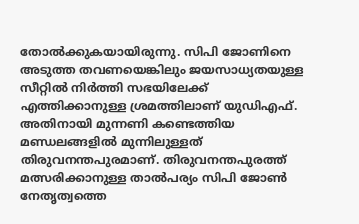തോൽക്കുകയായിരുന്നു. സിപി ജോണിനെ അടുത്ത തവണയെങ്കിലും ജയസാധ്യതയുള്ള സീറ്റിൽ നിർത്തി സഭയിലേക്ക് എത്തിക്കാനുള്ള ശ്രമത്തിലാണ് യുഡിഎഫ്. അതിനായി മുന്നണി കണ്ടെത്തിയ മണ്ഡലങ്ങളിൽ മുന്നിലുള്ളത് തിരുവനന്തപുരമാണ്. തിരുവനന്തപുരത്ത് മത്സരിക്കാനുള്ള താൽപര്യം സിപി ജോൺ നേതൃത്വത്തെ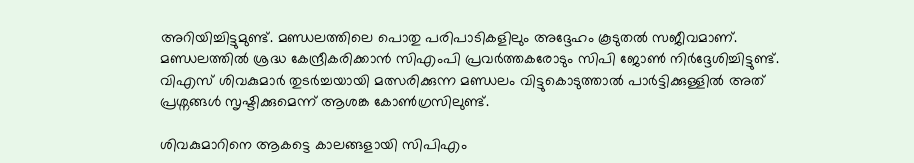അറിയിച്ചിട്ടുമുണ്ട്. മണ്ഡലത്തിലെ പൊതു പരിപാടികളിലും അദ്ദേഹം കൂടുതൽ സജീവമാണ്. മണ്ഡലത്തിൽ ശ്രദ്ധ കേന്ദ്രീകരിക്കാൻ സിഎംപി പ്രവർത്തകരോടും സിപി ജോൺ നിർദ്ദേശിച്ചിട്ടുണ്ട്. വിഎസ് ശിവകുമാർ തുടർച്ചയായി മത്സരിക്കുന്ന മണ്ഡലം വിട്ടുകൊടുത്താൽ പാർട്ടിക്കുള്ളിൽ അത് പ്രശ്നങ്ങൾ സൃഷ്ടിക്കുമെന്ന് ആശങ്ക കോൺഗ്രസിലുണ്ട്.

ശിവകുമാറിനെ ആകട്ടെ കാലങ്ങളായി സിപിഎം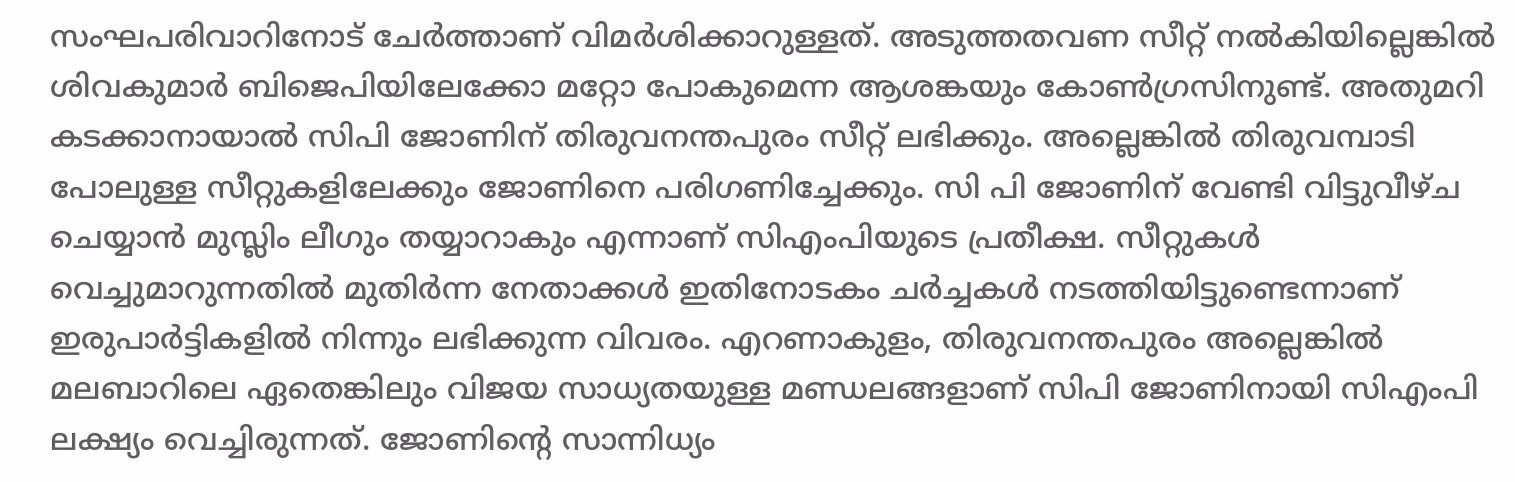സംഘപരിവാറിനോട് ചേർത്താണ് വിമർശിക്കാറുള്ളത്. അടുത്തതവണ സീറ്റ് നൽകിയില്ലെങ്കിൽ ശിവകുമാർ ബിജെപിയിലേക്കോ മറ്റോ പോകുമെന്ന ആശങ്കയും കോൺഗ്രസിനുണ്ട്. അതുമറി കടക്കാനായാൽ സിപി ജോണിന് തിരുവനന്തപുരം സീറ്റ് ലഭിക്കും. അല്ലെങ്കിൽ തിരുവമ്പാടി പോലുള്ള സീറ്റുകളിലേക്കും ജോണിനെ പരിഗണിച്ചേക്കും. സി പി ജോണിന് വേണ്ടി വിട്ടുവീഴ്ച ചെയ്യാൻ മുസ്ലിം ലീഗും തയ്യാറാകും എന്നാണ് സിഎംപിയുടെ പ്രതീക്ഷ. സീറ്റുകൾ വെച്ചുമാറുന്നതിൽ മുതിർന്ന നേതാക്കൾ ഇതിനോടകം ചർച്ചകൾ നടത്തിയിട്ടുണ്ടെന്നാണ് ഇരുപാർട്ടികളിൽ നിന്നും ലഭിക്കുന്ന വിവരം. എറണാകുളം, തിരുവനന്തപുരം അല്ലെങ്കില്‍ മലബാറിലെ ഏതെങ്കിലും വിജയ സാധ്യതയുള്ള മണ്ഡലങ്ങളാണ് സിപി ജോണിനായി സിഎംപി ലക്ഷ്യം വെച്ചിരുന്നത്. ജോണിന്റെ സാന്നിധ്യം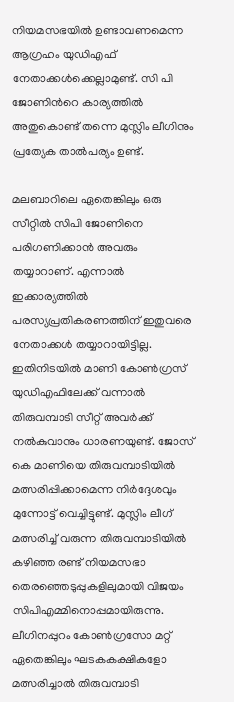നിയമസഭയില്‍ ഉണ്ടാവണമെന്ന ആഗ്രഹം യുഡിഎഫ് നേതാക്കള്‍ക്കെല്ലാമുണ്ട്. സി പി ജോണിന്‍റെ കാര്യത്തില്‍ അതുകൊണ്ട് തന്നെ മുസ്ലിം ലീഗിനും പ്രത്യേക താല്‍പര്യം ഉണ്ട്.

മലബാറിലെ ഏതെങ്കിലും ഒരു സീറ്റില്‍ സിപി ജോണിനെ പരിഗണിക്കാന്‍ അവരും തയ്യാറാണ്. എന്നാൽ ഇക്കാര്യത്തിൽ പരസ്യപ്രതികരണത്തിന് ഇതുവരെ നേതാക്കൾ തയ്യാറായിട്ടില്ല. ഇതിനിടയിൽ മാണി കോൺഗ്രസ് യുഡിഎഫിലേക്ക് വന്നാൽ തിരുവമ്പാടി സീറ്റ് അവർക്ക് നൽകുവാനും ധാരണയുണ്ട്. ജോസ് കെ മാണിയെ തിരുവമ്പാടിയിൽ മത്സരിപ്പിക്കാമെന്ന നിർദ്ദേശവും മുന്നോട്ട് വെച്ചിട്ടുണ്ട്. മുസ്ലിം ലീഗ് മത്സരിച്ച് വരുന്ന തിരുവമ്പാടിയിൽ കഴിഞ്ഞ രണ്ട് നിയമസഭാ തെരഞ്ഞെടുപ്പുകളിലുമായി വിജയം സിപിഎമ്മിനൊപ്പമായിരുന്നു. ലീഗിനപ്പുറം കോൺഗ്രസോ മറ്റ് ഏതെങ്കിലും ഘടകകക്ഷികളോ മത്സരിച്ചാൽ തിരുവമ്പാടി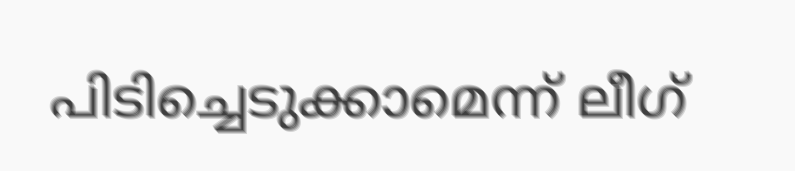പിടിച്ചെടുക്കാമെന്ന് ലീഗ്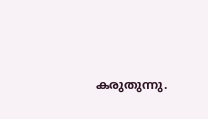കരുതുന്നു.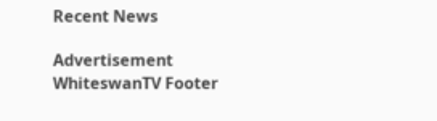Recent News

Advertisement
WhiteswanTV Footer